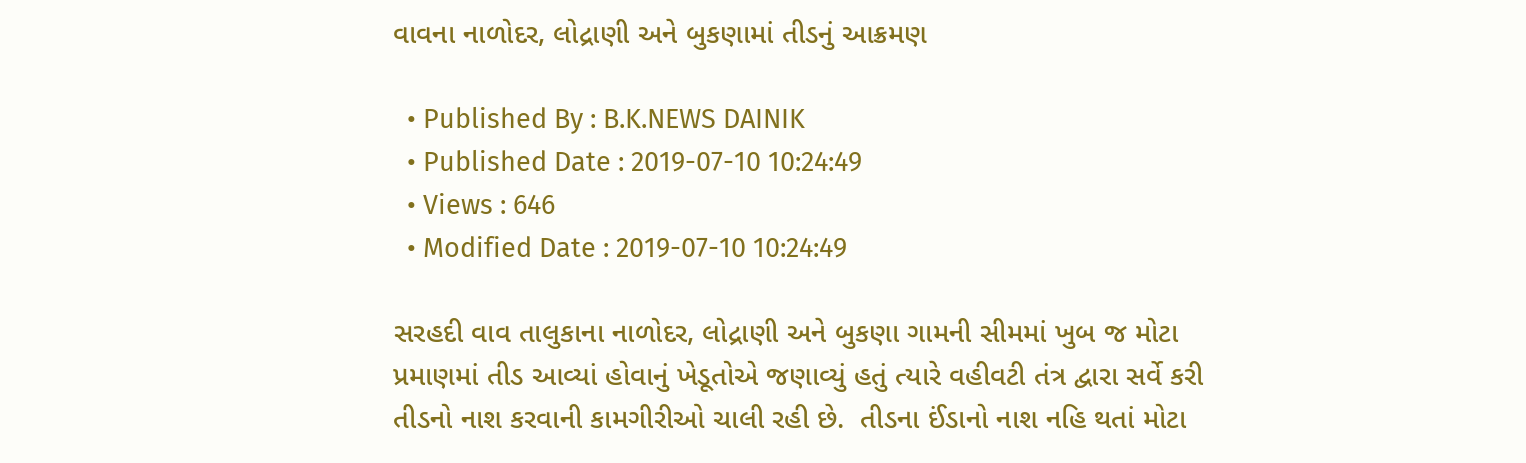વાવના નાળોદર, લોદ્રાણી અને બુકણામાં તીડનું આક્રમણ

  • Published By : B.K.NEWS DAINIK
  • Published Date : 2019-07-10 10:24:49
  • Views : 646
  • Modified Date : 2019-07-10 10:24:49

સરહદી વાવ તાલુકાના નાળોદર, લોદ્રાણી અને બુકણા ગામની સીમમાં ખુબ જ મોટા પ્રમાણમાં તીડ આવ્યાં હોવાનું ખેડૂતોએ જણાવ્યું હતું ત્યારે વહીવટી તંત્ર દ્વારા સર્વે કરી તીડનો નાશ કરવાની કામગીરીઓ ચાલી રહી છે.  તીડના ઈંડાનો નાશ નહિ થતાં મોટા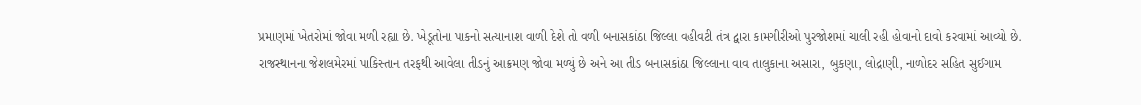પ્રમાણમાં ખેતરોમાં જોવા મળી રહ્યા છે. ખેડૂતોના પાકનો સત્યાનાશ વાળી દેશે તો વળી બનાસકાંઠા જિલ્લા વહીવટી તંત્ર દ્વારા કામગીરીઓ પુરજોશમાં ચાલી રહી હોવાનો દાવો કરવામાં આવ્યો છે.
રાજસ્થાનના જેશલમેરમાં પાકિસ્તાન તરફથી આવેલા તીડનું આક્રમણ જોવા મળ્યું છે અને આ તીડ બનાસકાંઠા જિલ્લાના વાવ તાલુકાના અસારા, બુકણા, લોદ્રાણી, નાળોદર સહિત સુઈગામ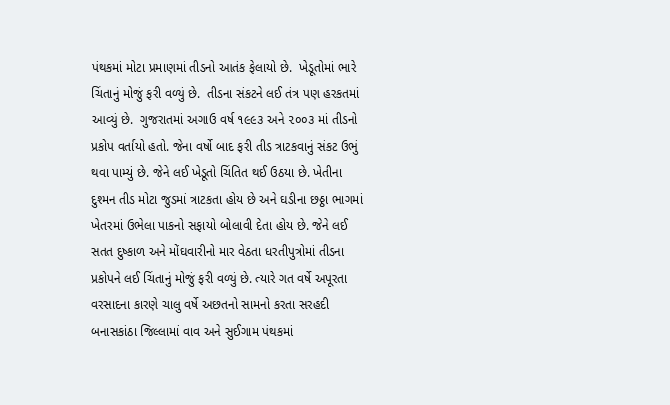પંથકમાં મોટા પ્રમાણમાં તીડનો આતંક ફેલાયો છે.  ખેડૂતોમાં ભારે ચિંતાનું મોજું ફરી વળ્યું છે.  તીડના સંકટને લઈ તંત્ર પણ હરકતમાં આવ્યું છે.  ગુજરાતમાં અગાઉ વર્ષ ૧૯૯૩ અને ૨૦૦૩ માં તીડનો પ્રકોપ વર્તાયો હતો. જેના વર્ષો બાદ ફરી તીડ ત્રાટકવાનું સંકટ ઉભું થવા પામ્યું છે. જેને લઈ ખેડૂતો ચિંતિત થઈ ઉઠયા છે. ખેતીના દુશ્મન તીડ મોટા જુડમાં ત્રાટકતા હોય છે અને ઘડીના છઠ્ઠા ભાગમાં ખેતરમાં ઉભેલા પાકનો સફાયો બોલાવી દેતા હોય છે. જેને લઈ સતત દુષ્કાળ અને મોંઘવારીનો માર વેઠતા ધરતીપુત્રોમાં તીડના પ્રકોપને લઈ ચિંતાનું મોજું ફરી વળ્યું છે. ત્યારે ગત વર્ષે અપૂરતા વરસાદના કારણે ચાલુ વર્ષે અછતનો સામનો કરતા સરહદી બનાસકાંઠા જિલ્લામાં વાવ અને સુઈગામ પંથકમાં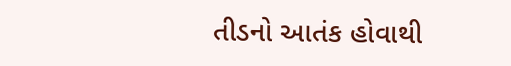તીડનો આતંક હોવાથી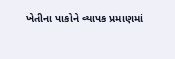ખેતીના પાકોને વ્યાપક પ્રમાણમાં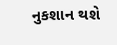નુકશાન થશે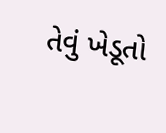તેવું ખેડૂતો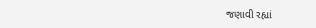જણાવી રહ્યાં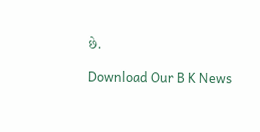છે.

Download Our B K News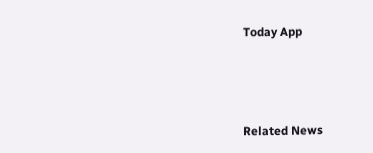Today App



Related News